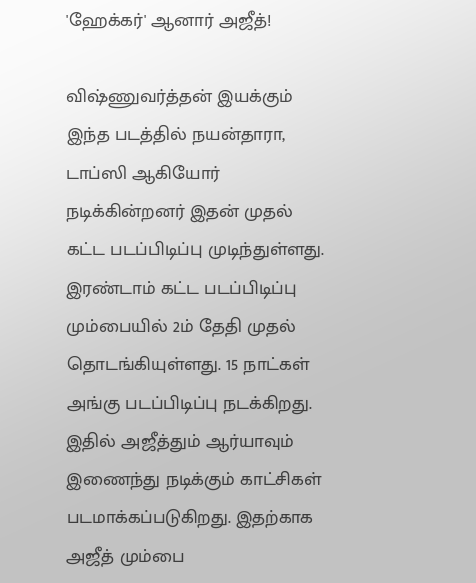'ஹேக்கர்' ஆனார் அஜீத்!

விஷ்ணுவர்த்தன் இயக்கும் இந்த படத்தில் நயன்தாரா, டாப்ஸி ஆகியோர் நடிக்கின்றனர் இதன் முதல் கட்ட படப்பிடிப்பு முடிந்துள்ளது. இரண்டாம் கட்ட படப்பிடிப்பு மும்பையில் 2ம் தேதி முதல் தொடங்கியுள்ளது. 15 நாட்கள் அங்கு படப்பிடிப்பு நடக்கிறது. இதில் அஜீத்தும் ஆர்யாவும் இணைந்து நடிக்கும் காட்சிகள் படமாக்கப்படுகிறது. இதற்காக அஜீத் மும்பை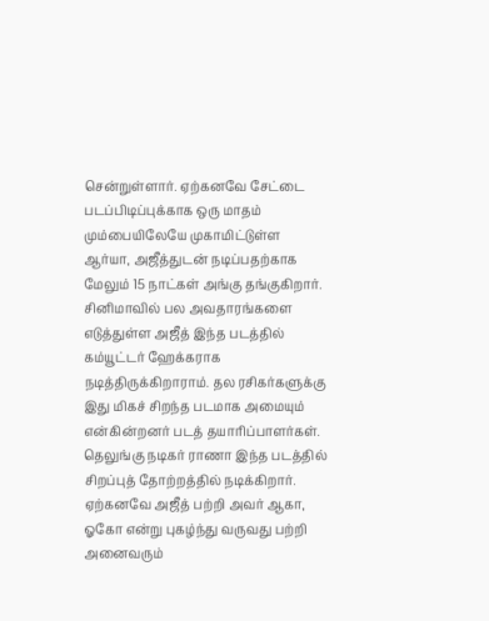சென்றுள்ளார். ஏற்கனவே சேட்டை படப்பிடிப்புக்காக ஒரு மாதம் மும்பையிலேயே முகாமிட்டுள்ள ஆர்யா, அஜீத்துடன் நடிப்பதற்காக மேலும் 15 நாட்கள் அங்கு தங்குகிறார்.
சினிமாவில் பல அவதாரங்களை எடுத்துள்ள அஜீத் இந்த படத்தில் கம்யூட்டர் ஹேக்கராக நடித்திருக்கிறாராம். தல ரசிகர்களுக்கு இது மிகச் சிறந்த படமாக அமையும் என்கின்றனர் படத் தயாரிப்பாளர்கள்.
தெலுங்கு நடிகர் ராணா இந்த படத்தில் சிறப்புத் தோற்றத்தில் நடிக்கிறார். ஏற்கனவே அஜீத் பற்றி அவர் ஆகா, ஓகோ என்று புகழ்ந்து வருவது பற்றி அனைவரும்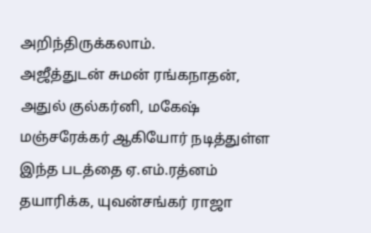அறிந்திருக்கலாம்.
அஜீத்துடன் சுமன் ரங்கநாதன், அதுல் குல்கர்னி, மகேஷ் மஞ்சரேக்கர் ஆகியோர் நடித்துள்ள இந்த படத்தை ஏ.எம்.ரத்னம் தயாரிக்க, யுவன்சங்கர் ராஜா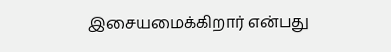இசையமைக்கிறார் என்பது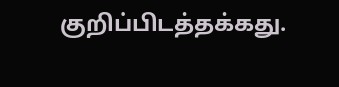குறிப்பிடத்தக்கது.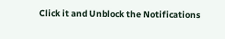Click it and Unblock the Notifications